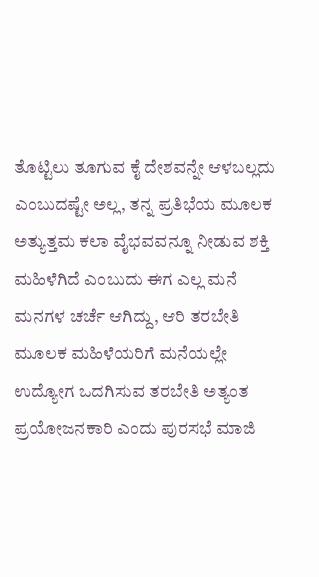ತೊಟ್ಟಿಲು ತೂಗುವ ಕೈ ದೇಶವನ್ನೇ ಆಳಬಲ್ಲದು ಎಂಬುದಷ್ಟೇ ಅಲ್ಲ, ತನ್ನ ಪ್ರತಿಭೆಯ ಮೂಲಕ ಅತ್ಯುತ್ತಮ ಕಲಾ ವೈಭವವನ್ನೂ ನೀಡುವ ಶಕ್ತಿ ಮಹಿಳೆಗಿದೆ ಎಂಬುದು ಈಗ ಎಲ್ಲ ಮನೆ ಮನಗಳ ಚರ್ಚೆ ಆಗಿದ್ದು, ಆರಿ ತರಬೇತಿ ಮೂಲಕ ಮಹಿಳೆಯರಿಗೆ ಮನೆಯಲ್ಲೇ ಉದ್ಯೋಗ ಒದಗಿಸುವ ತರಬೇತಿ ಅತ್ಯಂತ ಪ್ರಯೋಜನಕಾರಿ ಎಂದು ಪುರಸಭೆ ಮಾಜಿ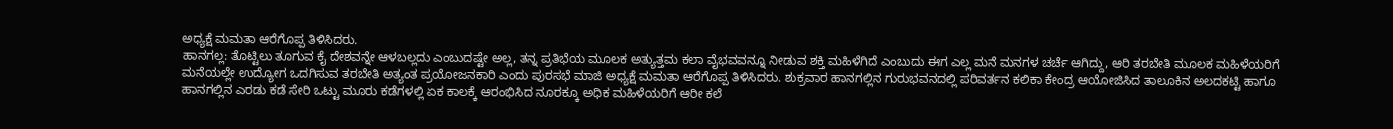ಅಧ್ಯಕ್ಷೆ ಮಮತಾ ಆರೆಗೊಪ್ಪ ತಿಳಿಸಿದರು.
ಹಾನಗಲ್ಲ: ತೊಟ್ಟಿಲು ತೂಗುವ ಕೈ ದೇಶವನ್ನೇ ಆಳಬಲ್ಲದು ಎಂಬುದಷ್ಟೇ ಅಲ್ಲ, ತನ್ನ ಪ್ರತಿಭೆಯ ಮೂಲಕ ಅತ್ಯುತ್ತಮ ಕಲಾ ವೈಭವವನ್ನೂ ನೀಡುವ ಶಕ್ತಿ ಮಹಿಳೆಗಿದೆ ಎಂಬುದು ಈಗ ಎಲ್ಲ ಮನೆ ಮನಗಳ ಚರ್ಚೆ ಆಗಿದ್ದು, ಆರಿ ತರಬೇತಿ ಮೂಲಕ ಮಹಿಳೆಯರಿಗೆ ಮನೆಯಲ್ಲೇ ಉದ್ಯೋಗ ಒದಗಿಸುವ ತರಬೇತಿ ಅತ್ಯಂತ ಪ್ರಯೋಜನಕಾರಿ ಎಂದು ಪುರಸಭೆ ಮಾಜಿ ಅಧ್ಯಕ್ಷೆ ಮಮತಾ ಆರೆಗೊಪ್ಪ ತಿಳಿಸಿದರು. ಶುಕ್ರವಾರ ಹಾನಗಲ್ಲಿನ ಗುರುಭವನದಲ್ಲಿ ಪರಿವರ್ತನ ಕಲಿಕಾ ಕೇಂದ್ರ ಆಯೋಜಿಸಿದ ತಾಲೂಕಿನ ಅಲದಕಟ್ಟಿ ಹಾಗೂ ಹಾನಗಲ್ಲಿನ ಎರಡು ಕಡೆ ಸೇರಿ ಒಟ್ಟು ಮೂರು ಕಡೆಗಳಲ್ಲಿ ಏಕ ಕಾಲಕ್ಕೆ ಆರಂಭಿಸಿದ ನೂರಕ್ಕೂ ಅಧಿಕ ಮಹಿಳೆಯರಿಗೆ ಆರೀ ಕಲೆ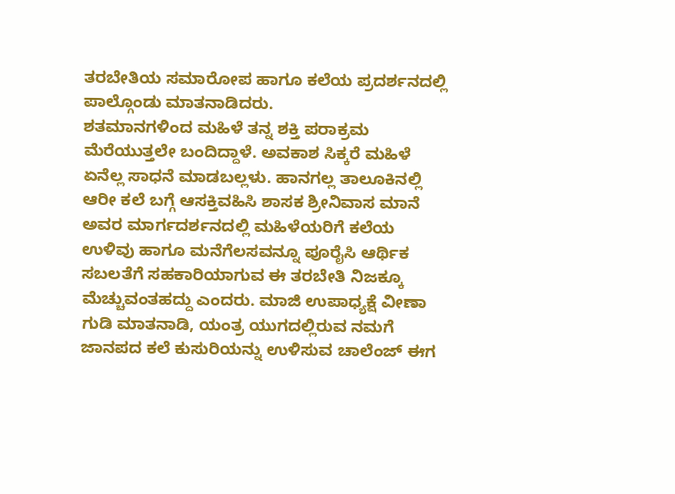ತರಬೇತಿಯ ಸಮಾರೋಪ ಹಾಗೂ ಕಲೆಯ ಪ್ರದರ್ಶನದಲ್ಲಿ ಪಾಲ್ಗೊಂಡು ಮಾತನಾಡಿದರು.
ಶತಮಾನಗಳಿಂದ ಮಹಿಳೆ ತನ್ನ ಶಕ್ತಿ ಪರಾಕ್ರಮ ಮೆರೆಯುತ್ತಲೇ ಬಂದಿದ್ದಾಳೆ. ಅವಕಾಶ ಸಿಕ್ಕರೆ ಮಹಿಳೆ ಏನೆಲ್ಲ ಸಾಧನೆ ಮಾಡಬಲ್ಲಳು. ಹಾನಗಲ್ಲ ತಾಲೂಕಿನಲ್ಲಿ ಆರೀ ಕಲೆ ಬಗ್ಗೆ ಆಸಕ್ತಿವಹಿಸಿ ಶಾಸಕ ಶ್ರೀನಿವಾಸ ಮಾನೆ ಅವರ ಮಾರ್ಗದರ್ಶನದಲ್ಲಿ ಮಹಿಳೆಯರಿಗೆ ಕಲೆಯ ಉಳಿವು ಹಾಗೂ ಮನೆಗೆಲಸವನ್ನೂ ಪೂರೈಸಿ ಆರ್ಥಿಕ ಸಬಲತೆಗೆ ಸಹಕಾರಿಯಾಗುವ ಈ ತರಬೇತಿ ನಿಜಕ್ಕೂ ಮೆಚ್ಚುವಂತಹದ್ದು ಎಂದರು. ಮಾಜಿ ಉಪಾಧ್ಯಕ್ಷೆ ವೀಣಾ ಗುಡಿ ಮಾತನಾಡಿ, ಯಂತ್ರ ಯುಗದಲ್ಲಿರುವ ನಮಗೆ ಜಾನಪದ ಕಲೆ ಕುಸುರಿಯನ್ನು ಉಳಿಸುವ ಚಾಲೆಂಜ್ ಈಗ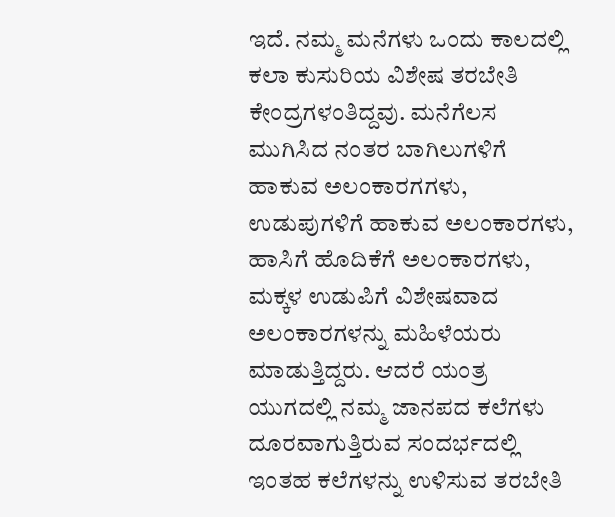ಇದೆ. ನಮ್ಮ ಮನೆಗಳು ಒಂದು ಕಾಲದಲ್ಲಿ ಕಲಾ ಕುಸುರಿಯ ವಿಶೇಷ ತರಬೇತಿ ಕೇಂದ್ರಗಳಂತಿದ್ದವು. ಮನೆಗೆಲಸ ಮುಗಿಸಿದ ನಂತರ ಬಾಗಿಲುಗಳಿಗೆ ಹಾಕುವ ಅಲಂಕಾರಗಗಳು, ಉಡುಪುಗಳಿಗೆ ಹಾಕುವ ಅಲಂಕಾರಗಳು, ಹಾಸಿಗೆ ಹೊದಿಕೆಗೆ ಅಲಂಕಾರಗಳು, ಮಕ್ಕಳ ಉಡುಪಿಗೆ ವಿಶೇಷವಾದ ಅಲಂಕಾರಗಳನ್ನು ಮಹಿಳೆಯರು ಮಾಡುತ್ತಿದ್ದರು. ಆದರೆ ಯಂತ್ರ ಯುಗದಲ್ಲಿ ನಮ್ಮ ಜಾನಪದ ಕಲೆಗಳು ದೂರವಾಗುತ್ತಿರುವ ಸಂದರ್ಭದಲ್ಲಿ ಇಂತಹ ಕಲೆಗಳನ್ನು ಉಳಿಸುವ ತರಬೇತಿ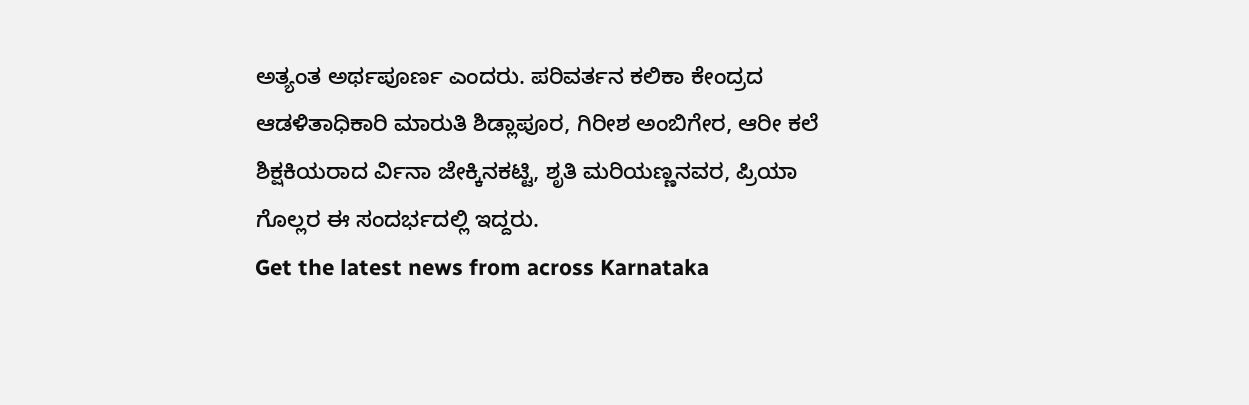ಅತ್ಯಂತ ಅರ್ಥಪೂರ್ಣ ಎಂದರು. ಪರಿವರ್ತನ ಕಲಿಕಾ ಕೇಂದ್ರದ ಆಡಳಿತಾಧಿಕಾರಿ ಮಾರುತಿ ಶಿಡ್ಲಾಪೂರ, ಗಿರೀಶ ಅಂಬಿಗೇರ, ಆರೀ ಕಲೆ ಶಿಕ್ಷಕಿಯರಾದ ರ್ವಿನಾ ಜೇಕ್ಕಿನಕಟ್ಟಿ, ಶೃತಿ ಮರಿಯಣ್ಣನವರ, ಪ್ರಿಯಾ ಗೊಲ್ಲರ ಈ ಸಂದರ್ಭದಲ್ಲಿ ಇದ್ದರು.
Get the latest news from across Karnataka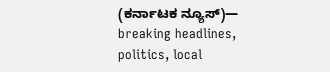(ಕರ್ನಾಟಕ ನ್ಯೂಸ್)— breaking headlines, politics, local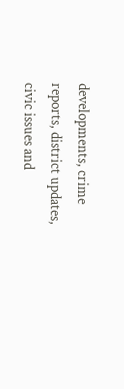developments, crime reports, district updates, civic issues and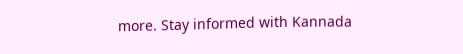more. Stay informed with Kannada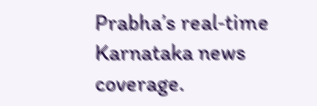Prabha’s real‑time Karnataka news coverage.